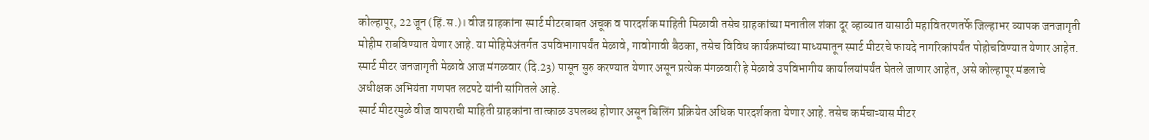कोल्हापूर, 22 जून (हिं.स.)। वीज ग्राहकांना स्मार्ट मीटरबाबत अचूक व पारदर्शक माहिती मिळावी तसेच ग्राहकांच्या मनातील शंका दूर व्हाव्यात यासाठी महावितरणतर्फे जिल्हाभर व्यापक जनजागृती मोहीम राबविण्यात येणार आहे. या मोहिमेअंतर्गत उपविभागापर्यंत मेळावे, गावोगावी बैठका, तसेच विविध कार्यक्रमांच्या माध्यमातून स्मार्ट मीटरचे फायदे नागरिकांपर्यंत पोहोचविण्यात येणार आहेत. स्मार्ट मीटर जनजागृती मेळावे आज मंगळवार (दि.23) पासून सुरु करण्यात येणार असून प्रत्येक मंगळवारी हे मेळावे उपविभागीय कार्यालयांपर्यंत घेतले जाणार आहेत, असे कोल्हापूर मंडलाचे अधीक्षक अभियंता गणपत लटपटे यांनी सांगितले आहे.
स्मार्ट मीटरमुळे वीज वापराची माहिती ग्राहकांना तात्काळ उपलब्ध होणार असून बिलिंग प्रक्रियेत अधिक पारदर्शकता येणार आहे. तसेच कर्मचाऱ्यास मीटर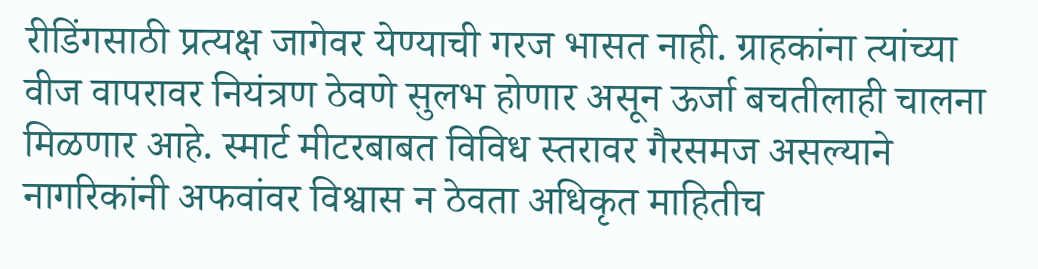रीडिंगसाठी प्रत्यक्ष जागेवर येण्याची गरज भासत नाही. ग्राहकांना त्यांच्या वीज वापरावर नियंत्रण ठेवणे सुलभ होणार असून ऊर्जा बचतीलाही चालना मिळणार आहे. स्मार्ट मीटरबाबत विविध स्तरावर गैरसमज असल्याने नागरिकांनी अफवांवर विश्वास न ठेवता अधिकृत माहितीच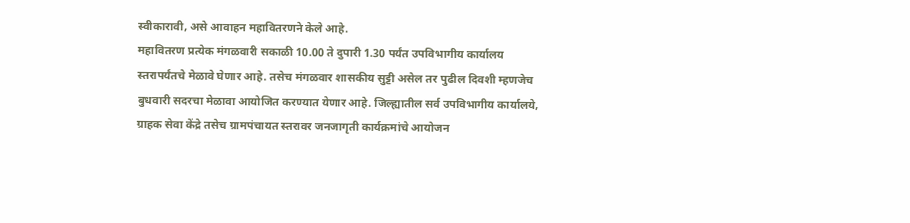स्वीकारावी, असे आवाहन महावितरणने केले आहे.
महावितरण प्रत्येक मंगळवारी सकाळी 10.00 ते दुपारी 1.30 पर्यंत उपविभागीय कार्यालय स्तरापर्यंतचे मेळावे घेणार आहे. तसेच मंगळवार शासकीय सुट्टी असेल तर पुढील दिवशी म्हणजेच बुधवारी सदरचा मेळावा आयोजित करण्यात येणार आहे. जिल्ह्यातील सर्व उपविभागीय कार्यालये, ग्राहक सेवा केंद्रे तसेच ग्रामपंचायत स्तरावर जनजागृती कार्यक्रमांचे आयोजन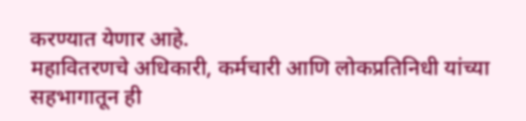करण्यात येणार आहे.
महावितरणचे अधिकारी, कर्मचारी आणि लोकप्रतिनिधी यांच्या सहभागातून ही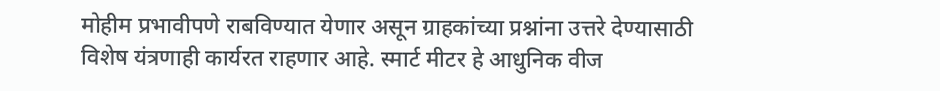मोहीम प्रभावीपणे राबविण्यात येणार असून ग्राहकांच्या प्रश्नांना उत्तरे देण्यासाठी विशेष यंत्रणाही कार्यरत राहणार आहे. स्मार्ट मीटर हे आधुनिक वीज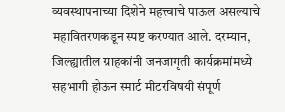व्यवस्थापनाच्या दिशेने महत्त्वाचे पाऊल असल्याचे महावितरणकडून स्पष्ट करण्यात आले. दरम्यान, जिल्ह्यातील ग्राहकांनी जनजागृती कार्यक्रमांमध्ये सहभागी होऊन स्मार्ट मीटरविषयी संपूर्ण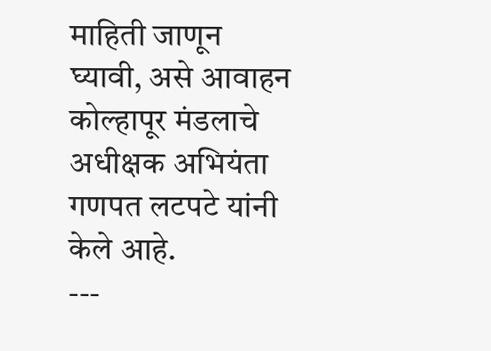माहिती जाणून घ्यावी, असे आवाहन कोल्हापूर मंडलाचे अधीक्षक अभियंता गणपत लटपटे यांनी केले आहे.
---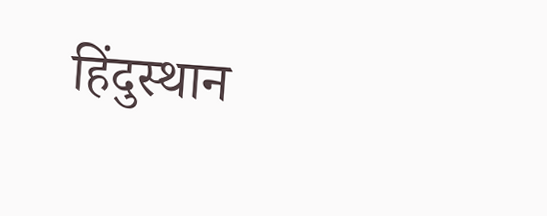हिंदुस्थान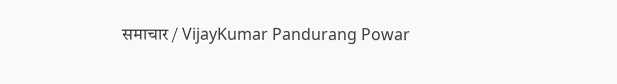समाचार / VijayKumar Pandurang Powar